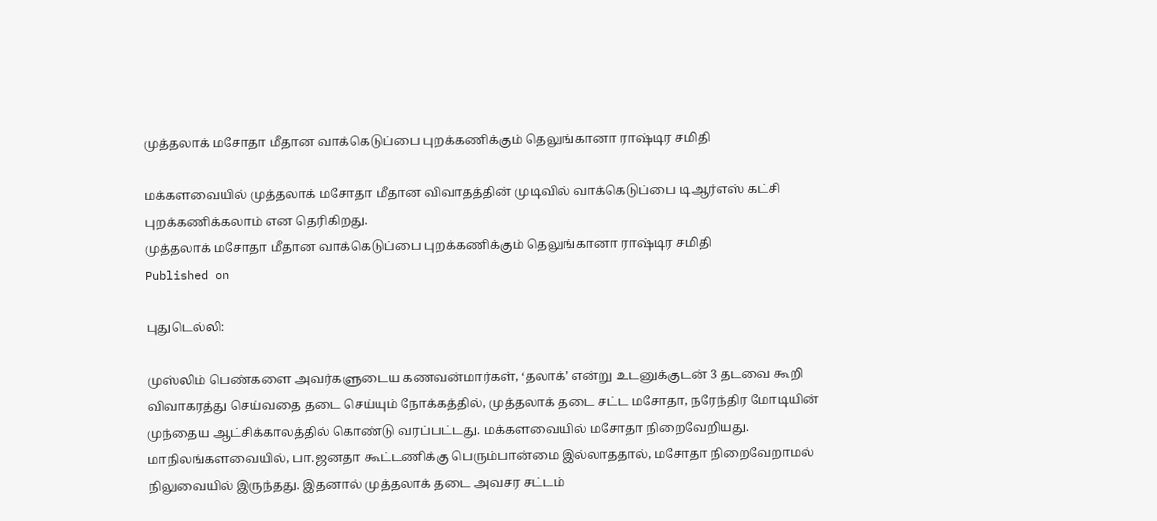முத்தலாக் மசோதா மீதான வாக்கெடுப்பை புறக்கணிக்கும் தெலுங்கானா ராஷ்டிர சமிதி

மக்களவையில் முத்தலாக் மசோதா மீதான விவாதத்தின் முடிவில் வாக்கெடுப்பை டிஆர்எஸ் கட்சி புறக்கணிக்கலாம் என தெரிகிறது.
முத்தலாக் மசோதா மீதான வாக்கெடுப்பை புறக்கணிக்கும் தெலுங்கானா ராஷ்டிர சமிதி
Published on

புதுடெல்லி:

முஸ்லிம் பெண்களை அவர்களுடைய கணவன்மார்கள், ‘தலாக்’ என்று உடனுக்குடன் 3 தடவை கூறி விவாகரத்து செய்வதை தடை செய்யும் நோக்கத்தில், முத்தலாக் தடை சட்ட மசோதா, நரேந்திர மோடியின் முந்தைய ஆட்சிக்காலத்தில் கொண்டு வரப்பட்டது. மக்களவையில் மசோதா நிறைவேறியது. மாநிலங்களவையில், பா.ஜனதா கூட்டணிக்கு பெரும்பான்மை இல்லாததால், மசோதா நிறைவேறாமல் நிலுவையில் இருந்தது. இதனால் முத்தலாக் தடை அவசர சட்டம்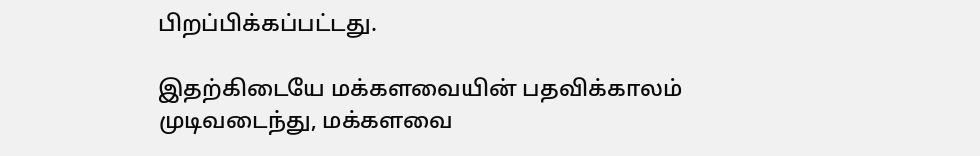பிறப்பிக்கப்பட்டது.

இதற்கிடையே மக்களவையின் பதவிக்காலம் முடிவடைந்து, மக்களவை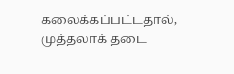கலைக்கப்பட்டதால், முத்தலாக் தடை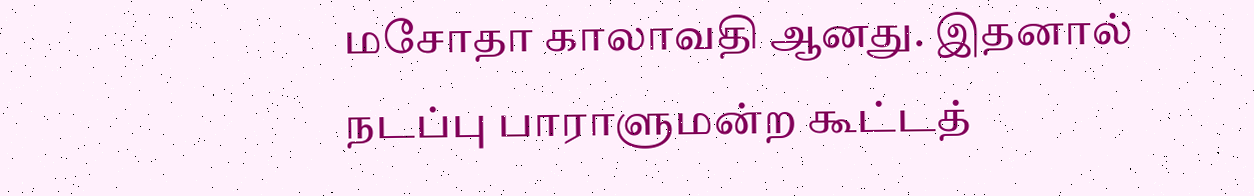மசோதா காலாவதி ஆனது. இதனால் நடப்பு பாராளுமன்ற கூட்டத்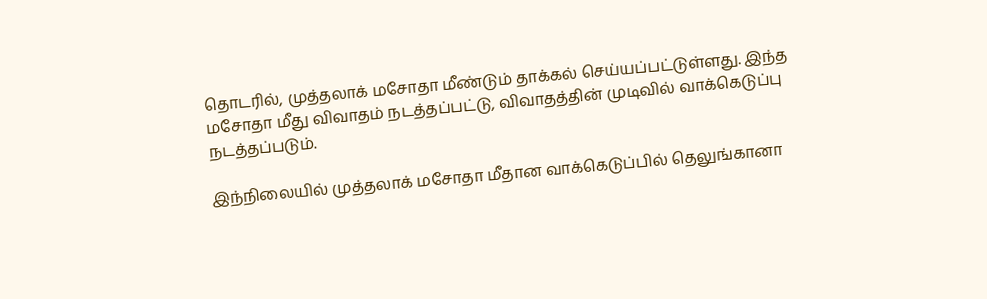தொடரில், முத்தலாக் மசோதா மீண்டும் தாக்கல் செய்யப்பட்டுள்ளது. இந்த மசோதா மீது விவாதம் நடத்தப்பட்டு, விவாதத்தின் முடிவில் வாக்கெடுப்பு நடத்தப்படும்.

இந்நிலையில் முத்தலாக் மசோதா மீதான வாக்கெடுப்பில் தெலுங்கானா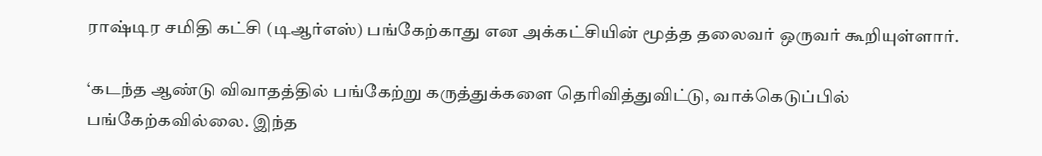ராஷ்டிர சமிதி கட்சி (டிஆர்எஸ்) பங்கேற்காது என அக்கட்சியின் மூத்த தலைவர் ஒருவர் கூறியுள்ளார்.

‘கடந்த ஆண்டு விவாதத்தில் பங்கேற்று கருத்துக்களை தெரிவித்துவிட்டு, வாக்கெடுப்பில் பங்கேற்கவில்லை. இந்த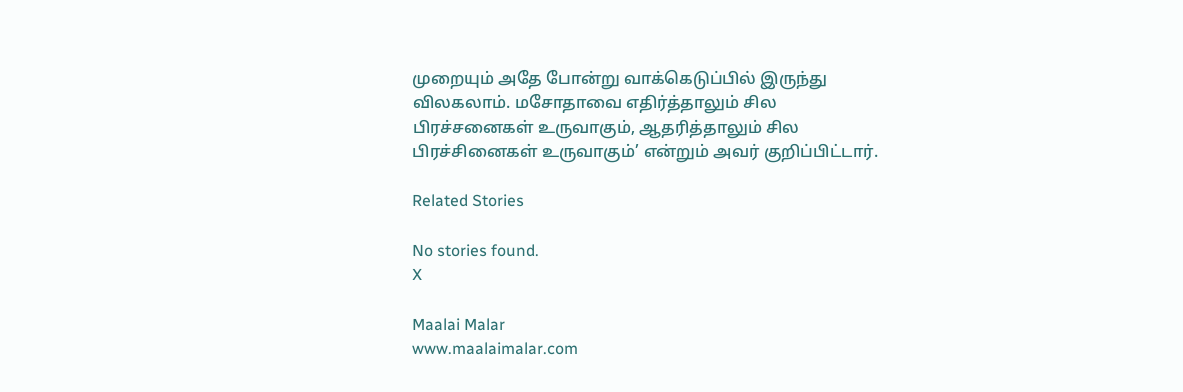முறையும் அதே போன்று வாக்கெடுப்பில் இருந்து விலகலாம். மசோதாவை எதிர்த்தாலும் சில பிரச்சனைகள் உருவாகும், ஆதரித்தாலும் சில பிரச்சினைகள் உருவாகும்’ என்றும் அவர் குறிப்பிட்டார்.

Related Stories

No stories found.
X

Maalai Malar
www.maalaimalar.com